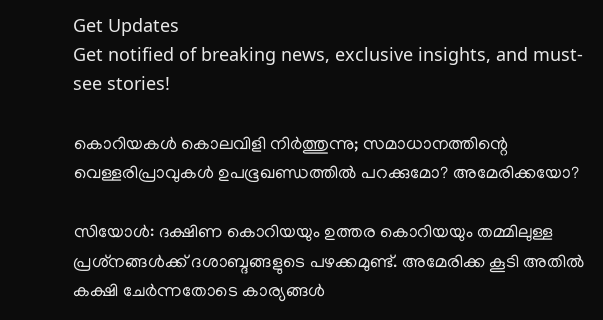Get Updates
Get notified of breaking news, exclusive insights, and must-see stories!

കൊറിയകൾ കൊലവിളി നിർത്തുന്നു; സമാധാനത്തിന്റെ വെള്ളരിപ്രാവുകൾ ഉപഭൂഖണ്ഡത്തില്‍ പറക്കുമോ? അമേരിക്കയോ?

സിയോള്‍: ദക്ഷിണ കൊറിയയും ഉത്തര കൊറിയയും തമ്മിലുള്ള പ്രശ്‌നങ്ങള്‍ക്ക് ദശാബ്ദങ്ങളുടെ പഴക്കമുണ്ട്. അമേരിക്ക കൂടി അതില്‍ കക്ഷി ചേര്‍ന്നതോടെ കാര്യങ്ങള്‍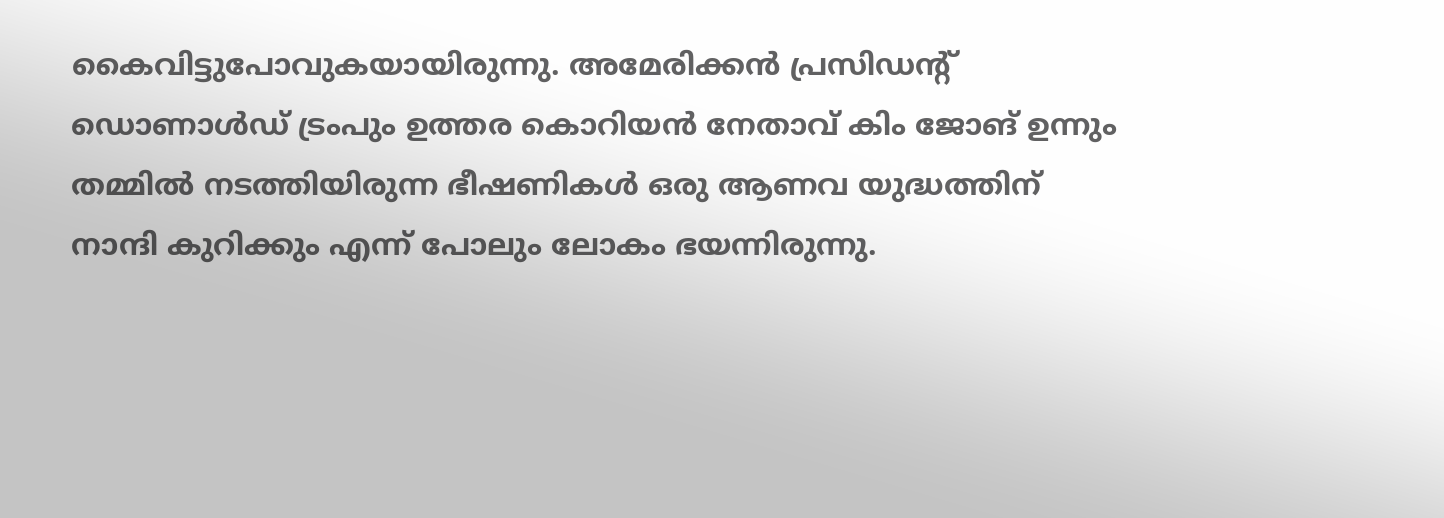കൈവിട്ടുപോവുകയായിരുന്നു. അമേരിക്കന്‍ പ്രസിഡന്റ് ഡൊണാള്‍ഡ് ട്രംപും ഉത്തര കൊറിയന്‍ നേതാവ് കിം ജോങ് ഉന്നും തമ്മില്‍ നടത്തിയിരുന്ന ഭീഷണികള്‍ ഒരു ആണവ യുദ്ധത്തിന് നാന്ദി കുറിക്കും എന്ന് പോലും ലോകം ഭയന്നിരുന്നു.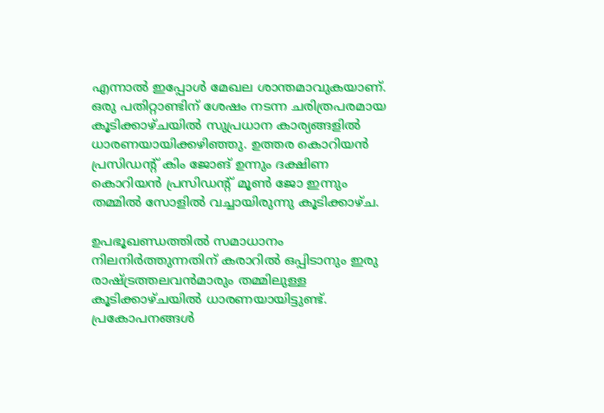എന്നാല്‍ ഇപ്പോള്‍ മേഖല ശാന്തമാവുകയാണ്. ഒരു പതിറ്റാണ്ടിന് ശേഷം നടന്ന ചരിത്രപരമായ കൂടിക്കാഴ്ചയില്‍ സുപ്രധാന കാര്യങ്ങളില്‍ ധാരണയായിക്കഴിഞ്ഞു. ഉത്തര കൊറിയന്‍ പ്രസിഡന്റ് കിം ജോങ് ഉന്നും ദക്ഷിണ കൊറിയന്‍ പ്രസിഡന്റ് മൂണ്‍ ജോ ഇന്നും തമ്മില്‍ സോളില്‍ വച്ചായിരുന്നു കൂടിക്കാഴ്ച.

ഉപഭൂഖണ്ഡത്തില്‍ സമാധാനം നിലനിര്‍ത്തുന്നതിന് കരാറില്‍ ഒപ്പിടാനും ഇരു രാഷ്ട്രത്തലവന്‍മാരും തമ്മിലുള്ള കൂടിക്കാഴ്ചയില്‍ ധാരണയായിട്ടുണ്ട്. പ്രകോപനങ്ങള്‍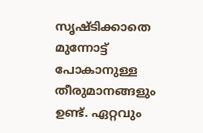സൃഷ്ടിക്കാതെ മുന്നോട്ട് പോകാനുള്ള തീരുമാനങ്ങളും ഉണ്ട്. ഏറ്റവും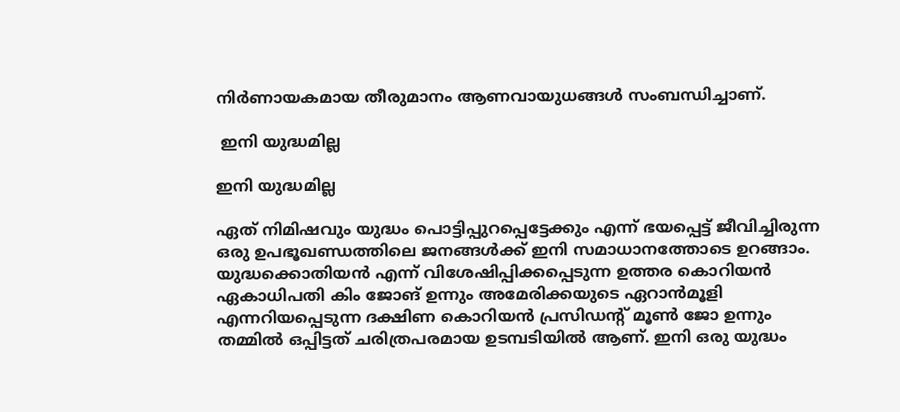നിര്‍ണായകമായ തീരുമാനം ആണവായുധങ്ങള്‍ സംബന്ധിച്ചാണ്.

 ഇനി യുദ്ധമില്ല

ഇനി യുദ്ധമില്ല

ഏത് നിമിഷവും യുദ്ധം പൊട്ടിപ്പുറപ്പെട്ടേക്കും എന്ന് ഭയപ്പെട്ട് ജീവിച്ചിരുന്ന ഒരു ഉപഭൂഖണ്ഡത്തിലെ ജനങ്ങള്‍ക്ക് ഇനി സമാധാനത്തോടെ ഉറങ്ങാം. യുദ്ധക്കൊതിയന്‍ എന്ന് വിശേഷിപ്പിക്കപ്പെടുന്ന ഉത്തര കൊറിയന്‍ ഏകാധിപതി കിം ജോങ് ഉന്നും അമേരിക്കയുടെ ഏറാന്‍മൂളി എന്നറിയപ്പെടുന്ന ദക്ഷിണ കൊറിയന്‍ പ്രസിഡന്റ് മൂണ്‍ ജോ ഉന്നും തമ്മില്‍ ഒപ്പിട്ടത് ചരിത്രപരമായ ഉടമ്പടിയില്‍ ആണ്. ഇനി ഒരു യുദ്ധം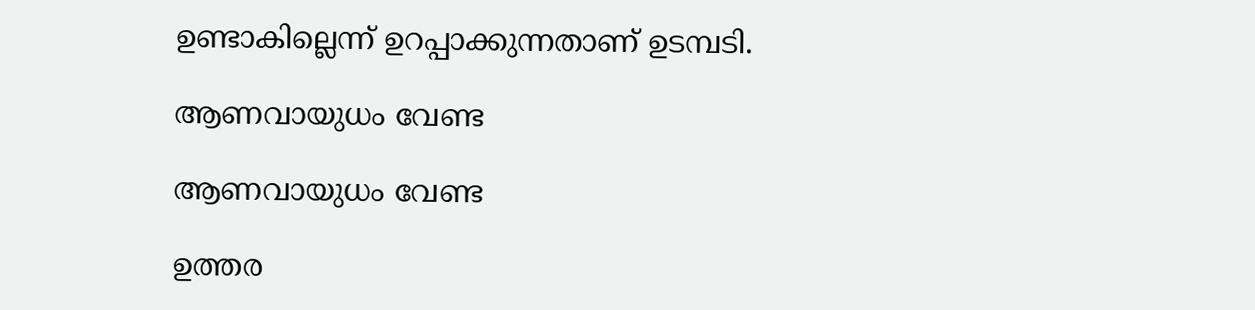ഉണ്ടാകില്ലെന്ന് ഉറപ്പാക്കുന്നതാണ് ഉടമ്പടി.

ആണവായുധം വേണ്ട

ആണവായുധം വേണ്ട

ഉത്തര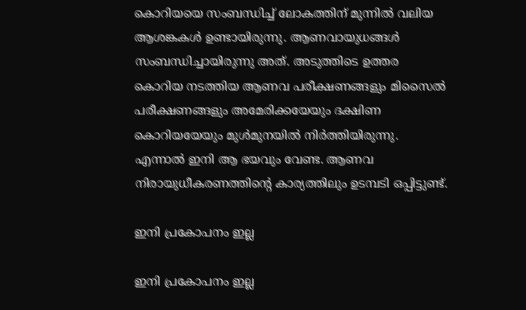കൊറിയയെ സംബന്ധിച്ച് ലോകത്തിന് മുന്നില്‍ വലിയ ആശങ്കകള്‍ ഉണ്ടായിരുന്നു. ആണവായുധങ്ങള്‍ സംബന്ധിച്ചായിരുന്നു അത്. അടുത്തിടെ ഉത്തര കൊറിയ നടത്തിയ ആണവ പരീക്ഷണങ്ങളും മിസൈല്‍ പരീക്ഷണങ്ങളും അമേരിക്കയേയും ദക്ഷിണ കൊറിയയേയും മുള്‍മുനയില്‍ നിര്‍ത്തിയിരുന്നു. എന്നാല്‍ ഇനി ആ ഭയവും വേണ്ട. ആണവ നിരായുധീകരണത്തിന്റെ കാര്യത്തിലും ഉടമ്പടി ഒപ്പിട്ടുണ്ട്.

ഇനി പ്രകോപനം ഇല്ല

ഇനി പ്രകോപനം ഇല്ല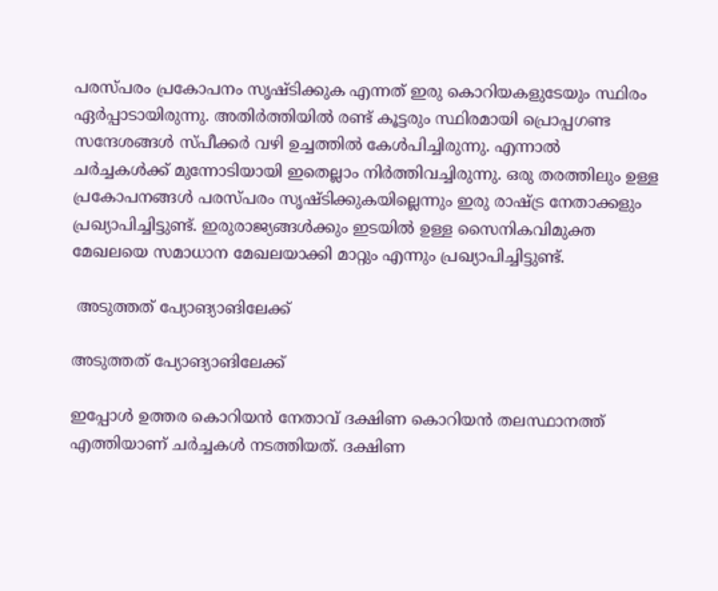പരസ്പരം പ്രകോപനം സൃഷ്ടിക്കുക എന്നത് ഇരു കൊറിയകളുടേയും സ്ഥിരം ഏര്‍പ്പാടായിരുന്നു. അതിര്‍ത്തിയില്‍ രണ്ട് കൂട്ടരും സ്ഥിരമായി പ്രൊപ്പഗണ്ട സന്ദേശങ്ങള്‍ സ്പീക്കര്‍ വഴി ഉച്ചത്തില്‍ കേള്‍പിച്ചിരുന്നു. എന്നാല്‍ ചര്‍ച്ചകള്‍ക്ക് മുന്നോടിയായി ഇതെല്ലാം നിര്‍ത്തിവച്ചിരുന്നു. ഒരു തരത്തിലും ഉള്ള പ്രകോപനങ്ങള്‍ പരസ്പരം സൃഷ്ടിക്കുകയില്ലെന്നും ഇരു രാഷ്ട്ര നേതാക്കളും പ്രഖ്യാപിച്ചിട്ടുണ്ട്. ഇരുരാജ്യങ്ങള്‍ക്കും ഇടയില്‍ ഉള്ള സൈനികവിമുക്ത മേഖലയെ സമാധാന മേഖലയാക്കി മാറ്റും എന്നും പ്രഖ്യാപിച്ചിട്ടുണ്ട്.

 അടുത്തത് പ്യോങ്യാങിലേക്ക്

അടുത്തത് പ്യോങ്യാങിലേക്ക്

ഇപ്പോള്‍ ഉത്തര കൊറിയന്‍ നേതാവ് ദക്ഷിണ കൊറിയന്‍ തലസ്ഥാനത്ത് എത്തിയാണ് ചര്‍ച്ചകള്‍ നടത്തിയത്. ദക്ഷിണ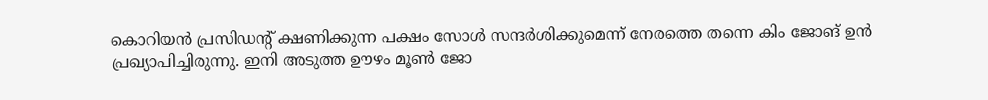കൊറിയന്‍ പ്രസിഡന്റ് ക്ഷണിക്കുന്ന പക്ഷം സോള്‍ സന്ദര്‍ശിക്കുമെന്ന് നേരത്തെ തന്നെ കിം ജോങ് ഉന്‍ പ്രഖ്യാപിച്ചിരുന്നു. ഇനി അടുത്ത ഊഴം മൂണ്‍ ജോ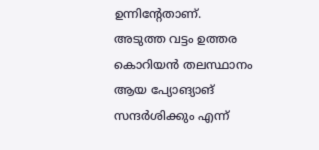ഉന്നിന്റേതാണ്. അടുത്ത വട്ടം ഉത്തര കൊറിയന്‍ തലസ്ഥാനം ആയ പ്യോങ്യാങ് സന്ദര്‍ശിക്കും എന്ന്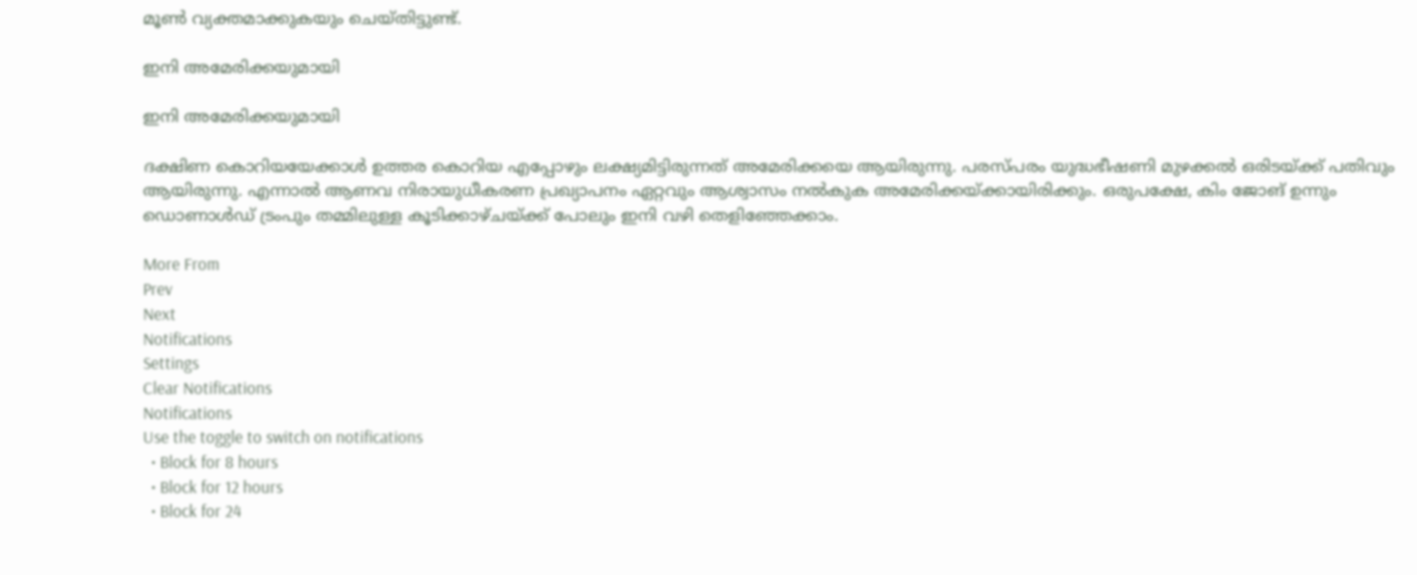മൂണ്‍ വ്യക്തമാക്കുകയും ചെയ്തിട്ടുണ്ട്.

ഇനി അമേരിക്കയുമായി

ഇനി അമേരിക്കയുമായി

ദക്ഷിണ കൊറിയയേക്കാള്‍ ഉത്തര കൊറിയ എപ്പോഴും ലക്ഷ്യമിട്ടിരുന്നത് അമേരിക്കയെ ആയിരുന്നു. പരസ്പരം യുദ്ധഭീഷണി മുഴക്കല്‍ ഒരിടയ്ക്ക് പതിവും ആയിരുന്നു. എന്നാല്‍ ആണവ നിരായുധീകരണ പ്രഖ്യാപനം ഏറ്റവും ആശ്വാസം നല്‍കുക അമേരിക്കയ്ക്കായിരിക്കും. ഒരുപക്ഷേ, കിം ജോങ് ഉന്നും ഡൊണാള്‍ഡ് ട്രംപും തമ്മിലുള്ള കൂടിക്കാഴ്ചയ്ക്ക് പോലും ഇനി വഴി തെളിഞ്ഞേക്കാം.

More From
Prev
Next
Notifications
Settings
Clear Notifications
Notifications
Use the toggle to switch on notifications
  • Block for 8 hours
  • Block for 12 hours
  • Block for 24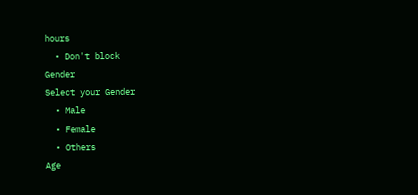hours
  • Don't block
Gender
Select your Gender
  • Male
  • Female
  • Others
Age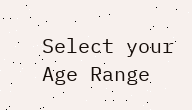Select your Age Range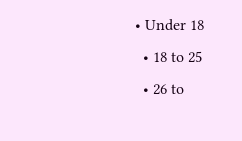• Under 18
  • 18 to 25
  • 26 to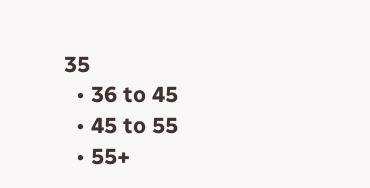35
  • 36 to 45
  • 45 to 55
  • 55+